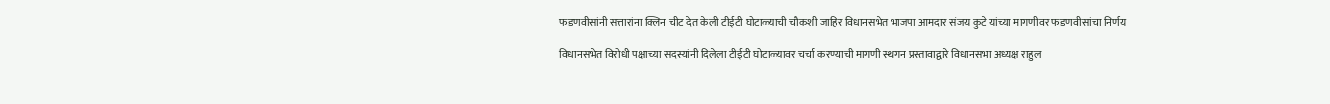फडणवीसांनी सत्तारांना क्लिन चीट देत केली टीईटी घोटाळ्याची चौकशी जाहिर विधानसभेत भाजपा आमदार संजय कुटे यांच्या मागणीवर फडणवीसांचा निर्णय

विधानसभेत विरोधी पक्षाच्या सदस्यांनी दिलेला टीईटी घोटाळ्यावर चर्चा करण्याची मागणी स्थगन प्रस्तावाद्वारे विधानसभा अध्यक्ष राहुल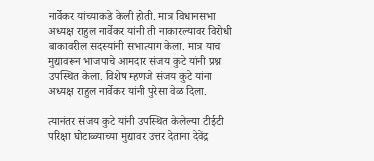नार्वेकर यांच्याकडे केली होती. मात्र विधानसभा अध्यक्ष राहुल नार्वेकर यांनी ती नाकारल्यावर विरोधी बाकावरील सदस्यांनी सभात्याग केला. मात्र याच मुद्यावरून भाजपाचे आमदार संजय कुटे यांनी प्रश्न उपस्थित केला. विशेष म्हणजे संजय कुटे यांना अध्यक्ष राहुल नार्वेकर यांनी पुरेसा वेळ दिला.

त्यानंतर संजय कुटे यांनी उपस्थित केलेल्या टीईटी परिक्षा घोटाळ्याच्या मुद्यावर उत्तर देताना देवेंद्र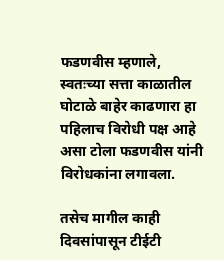फडणवीस म्हणाले, स्वतःच्या सत्ता काळातील घोटाळे बाहेर काढणारा हा पहिलाच विरोधी पक्ष आहे असा टोला फडणवीस यांनी विरोधकांना लगावला.

तसेच मागील काही दिवसांपासून टीईटी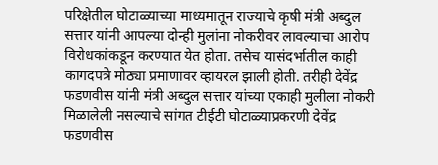परिक्षेतील घोटाळ्याच्या माध्यमातून राज्याचे कृषी मंत्री अब्दुल सत्तार यांनी आपल्या दोन्ही मुलांना नोकरीवर लावल्याचा आरोप विरोधकांकडून करण्यात येत होता. तसेच यासंदर्भातील काही कागदपत्रे मोठ्या प्रमाणावर व्हायरल झाली होती. तरीही देवेंद्र फडणवीस यांनी मंत्री अब्दुल सत्तार यांच्या एकाही मुलीला नोकरी मिळालेली नसल्याचे सांगत टीईटी घोटाळ्याप्रकरणी देवेंद्र फडणवीस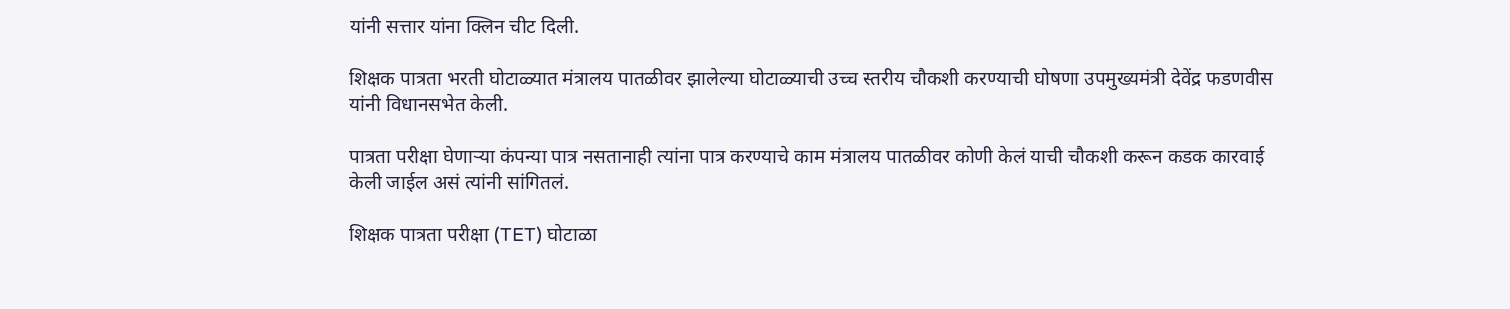यांनी सत्तार यांना क्लिन चीट दिली.

शिक्षक पात्रता भरती घोटाळ्यात मंत्रालय पातळीवर झालेल्या घोटाळ्याची उच्च स्तरीय चौकशी करण्याची घोषणा उपमुख्यमंत्री देवेंद्र फडणवीस यांनी विधानसभेत केली.

पात्रता परीक्षा घेणाऱ्या कंपन्या पात्र नसतानाही त्यांना पात्र करण्याचे काम मंत्रालय पातळीवर कोणी केलं याची चौकशी करून कडक कारवाई केली जाईल असं त्यांनी सांगितलं.

शिक्षक पात्रता परीक्षा (TET) घोटाळा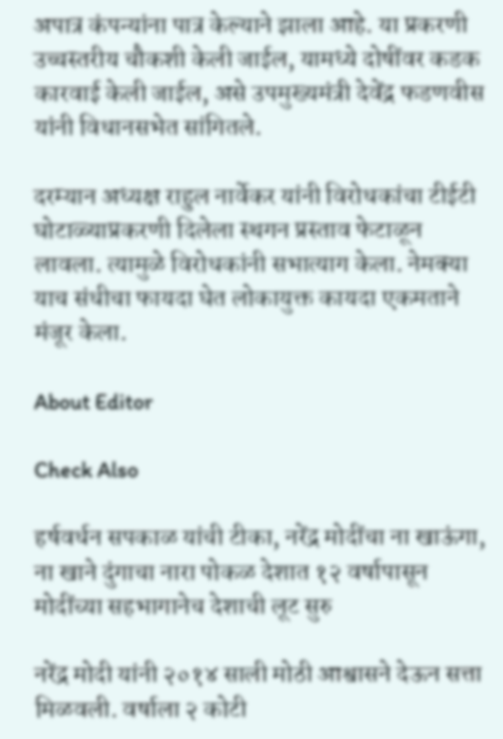अपात्र कंपन्यांना पात्र केल्याने झाला आहे. या प्रकरणी उच्चस्तरीय चौकशी केली जाईल, यामध्ये दोषींवर कडक कारवाई केली जाईल, असे उपमुख्यमंत्री देवेंद्र फडणवीस यांनी विधानसभेत सांगितले.

दरम्यान अध्यक्ष राहुल नार्वेकर यांनी विरोधकांचा टीईटी घोटाळ्याप्रकरणी दिलेला स्थगन प्रस्ताव फेटाळून लावला. त्यामुळे विरोधकांनी सभात्याग केला. नेमक्या याच संधीचा फायदा घेत लोकायुक्त कायदा एकमताने मंजूर केला.

About Editor

Check Also

हर्षवर्धन सपकाळ यांची टीका, नरेंद्र मोदींचा ना खाऊंगा, ना खाने दुंगाचा नारा पोकळ देशात १२ वर्षापासून मोदींच्या सहभागानेच देशाची लूट सुरु

नरेंद्र मोदी यांनी २०१४ साली मोठी आश्वासने देऊन सत्ता मिळवली. वर्षाला २ कोटी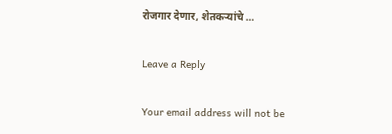रोजगार देणार, शेतकऱ्यांचे …

Leave a Reply

Your email address will not be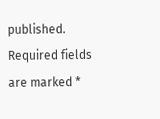published. Required fields are marked *